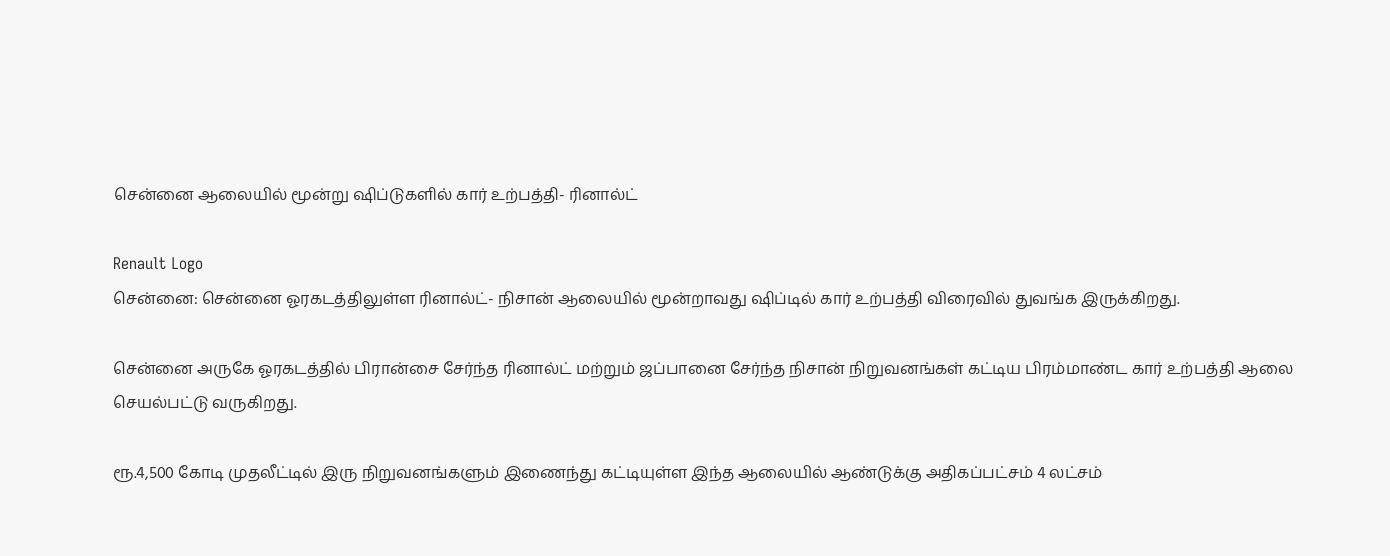சென்னை ஆலையில் மூன்று ஷிப்டுகளில் கார் உற்பத்தி- ரினால்ட்

Renault Logo
சென்னை: சென்னை ஓரகடத்திலுள்ள ரினால்ட்- நிசான் ஆலையில் மூன்றாவது ஷிப்டில் கார் உற்பத்தி விரைவில் துவங்க இருக்கிறது.

சென்னை அருகே ஓரகடத்தில் பிரான்சை சேர்ந்த ரினால்ட் மற்றும் ஜப்பானை சேர்ந்த நிசான் நிறுவனங்கள் கட்டிய பிரம்மாண்ட கார் உற்பத்தி ஆலை செயல்பட்டு வருகிறது.

ரூ.4,500 கோடி முதலீட்டில் இரு நிறுவனங்களும் இணைந்து கட்டியுள்ள இந்த ஆலையில் ஆண்டுக்கு அதிகப்பட்சம் 4 லட்சம்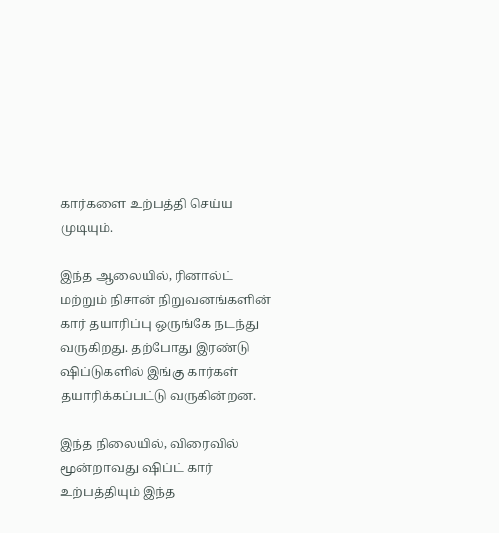கார்களை உற்பத்தி செய்ய முடியும்.

இந்த ஆலையில், ரினால்ட் மற்றும் நிசான் நிறுவனங்களின் கார் தயாரிப்பு ஒருங்கே நடந்து வருகிறது. தற்போது இரண்டு ஷிப்டுகளில் இங்கு கார்கள் தயாரிக்கப்பட்டு வருகின்றன.

இந்த நிலையில், விரைவில் மூன்றாவது ஷிப்ட் கார் உற்பத்தியும் இந்த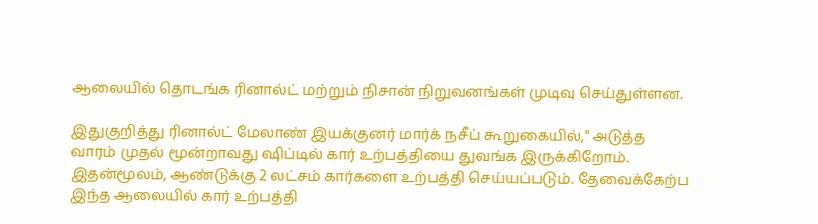ஆலையில் தொடங்க ரினால்ட் மற்றும் நிசான் நிறுவனங்கள் முடிவு செய்துள்ளன.

இதுகுறித்து ரினால்ட் மேலாண் இயக்குனர் மார்க் நசீப் கூறுகையில்," அடுத்த வாரம் முதல் மூன்றாவது ஷிப்டில் கார் உற்பத்தியை துவங்க இருக்கிறோம். இதன்மூலம், ஆண்டுக்கு 2 லட்சம் கார்களை உற்பத்தி செய்யப்படும். தேவைக்கேற்ப இந்த ஆலையில் கார் உற்பத்தி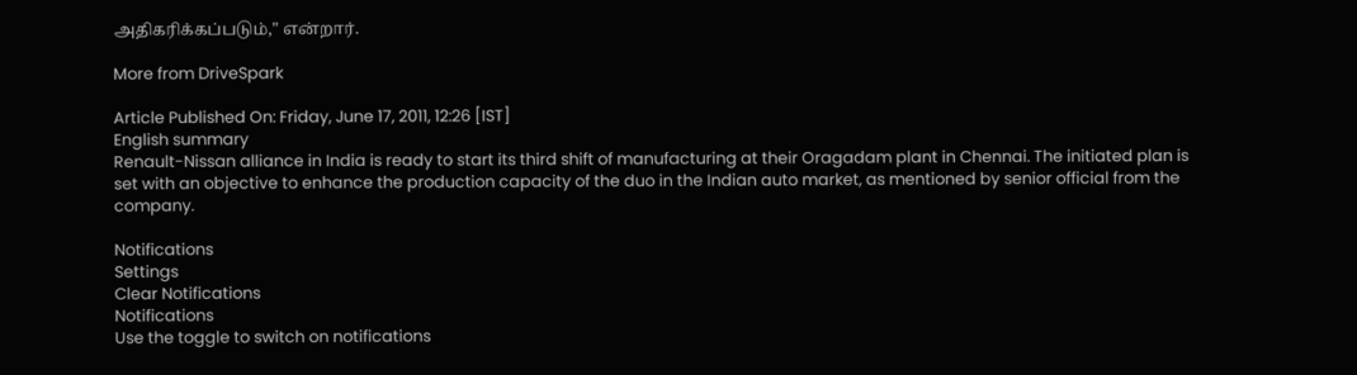அதிகரிக்கப்படும்," என்றார்.

More from DriveSpark

Article Published On: Friday, June 17, 2011, 12:26 [IST]
English summary
Renault-Nissan alliance in India is ready to start its third shift of manufacturing at their Oragadam plant in Chennai. The initiated plan is set with an objective to enhance the production capacity of the duo in the Indian auto market, as mentioned by senior official from the company.

Notifications
Settings
Clear Notifications
Notifications
Use the toggle to switch on notifications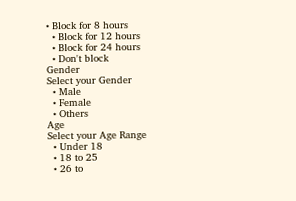• Block for 8 hours
  • Block for 12 hours
  • Block for 24 hours
  • Don't block
Gender
Select your Gender
  • Male
  • Female
  • Others
Age
Select your Age Range
  • Under 18
  • 18 to 25
  • 26 to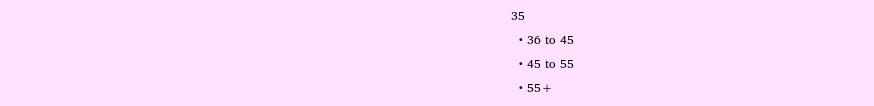35
  • 36 to 45
  • 45 to 55
  • 55+